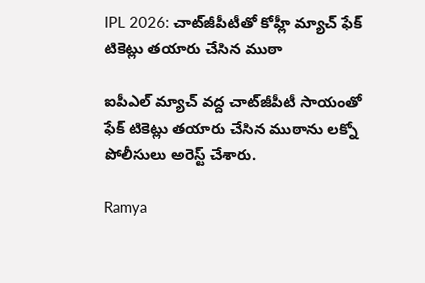IPL 2026: చాట్‌జీపీటీతో కోహ్లీ మ్యాచ్ ఫేక్ టికెట్లు తయారు చేసిన ముఠా

ఐపీఎల్‌ మ్యాచ్‌ వద్ద చాట్‌జీపీటీ సాయంతో ఫేక్ టికెట్లు తయారు చేసిన ముఠాను లక్నో పోలీసులు అరెస్ట్‌ చేశారు.

Ramya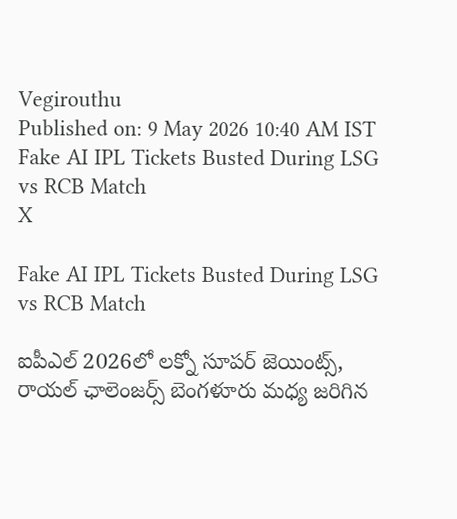Vegirouthu
Published on: 9 May 2026 10:40 AM IST
Fake AI IPL Tickets Busted During LSG vs RCB Match
X

Fake AI IPL Tickets Busted During LSG vs RCB Match

ఐపీఎల్‌ 2026లో లక్నో సూపర్‌ జెయింట్స్‌, రాయల్‌ ఛాలెంజర్స్‌ బెంగళూరు మధ్య జరిగిన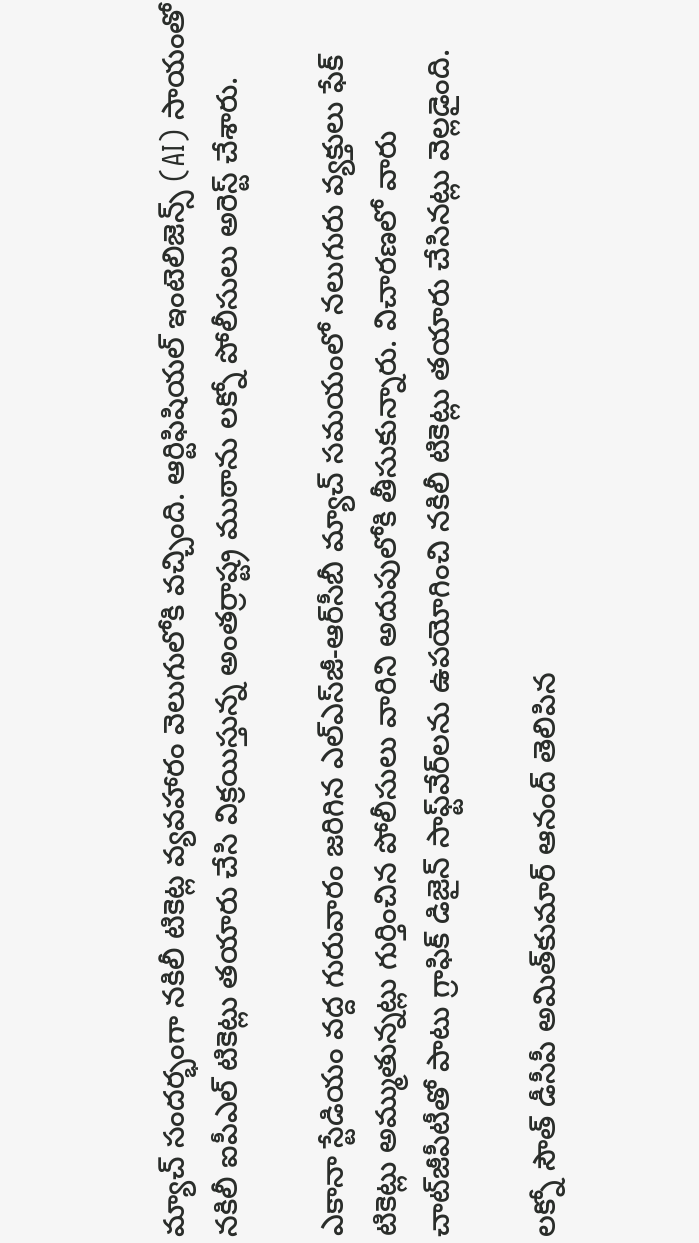మ్యాచ్ సందర్భంగా నకిలీ టికెట్ల వ్యవహారం వెలుగులోకి వచ్చింది. ఆర్టిఫిషియల్‌ ఇంటెలిజెన్స్‌ (AI) సాయంతో నకిలీ ఐపీఎల్‌ టికెట్లు తయారు చేసి విక్రయిస్తున్న అంతర్రాష్ట్ర ముఠాను లక్నో పోలీసులు అరెస్ట్‌ చేశారు.

ఎకానా స్టేడియం వద్ద గురువారం జరిగిన ఎల్‌ఎస్‌జీ-ఆర్‌సీబీ మ్యాచ్‌ సమయంలో నలుగురు వ్యక్తులు ఫేక్ టికెట్లు అమ్ముతున్నట్లు గుర్తించిన పోలీసులు వారిని అదుపులోకి తీసుకున్నారు. విచారణలో వారు చాట్‌జీపీటీతో పాటు గ్రాఫిక్‌ డిజైన్‌ సాఫ్ట్‌వేర్‌లను ఉపయోగించి నకిలీ టికెట్లు తయారు చేసినట్లు వెల్లడైంది.

లక్నో సౌత్‌ డీసీపీ అమిత్‌కుమార్‌ ఆనంద్‌ తెలిపిన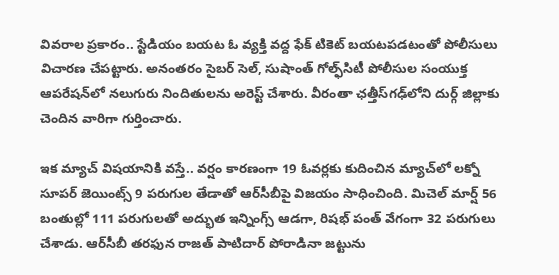వివరాల ప్రకారం.. స్టేడియం బయట ఓ వ్యక్తి వద్ద ఫేక్‌ టికెట్‌ బయటపడటంతో పోలీసులు విచారణ చేపట్టారు. అనంతరం సైబర్ సెల్‌, సుషాంత్‌ గోల్ఫ్‌సిటీ పోలీసుల సంయుక్త ఆపరేషన్‌లో నలుగురు నిందితులను అరెస్ట్‌ చేశారు. వీరంతా ఛత్తీస్‌గఢ్‌లోని దుర్గ్‌ జిల్లాకు చెందిన వారిగా గుర్తించారు.

ఇక మ్యాచ్ విషయానికి వస్తే.. వర్షం కారణంగా 19 ఓవర్లకు కుదించిన మ్యాచ్‌లో లక్నో సూపర్‌ జెయింట్స్‌ 9 పరుగుల తేడాతో ఆర్‌సీబీపై విజయం సాధించింది. మిచెల్‌ మార్ష్‌ 56 బంతుల్లో 111 పరుగులతో అద్భుత ఇన్నింగ్స్ ఆడగా, రిషభ్‌ పంత్‌ వేగంగా 32 పరుగులు చేశాడు. ఆర్‌సీబీ తరఫున రాజత్‌ పాటిదార్‌ పోరాడినా జట్టును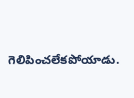గెలిపించలేకపోయాడు.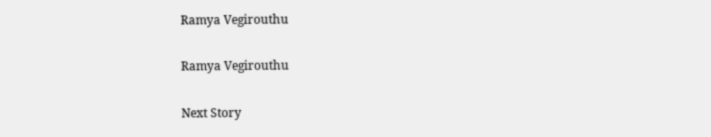Ramya Vegirouthu

Ramya Vegirouthu

Next Story